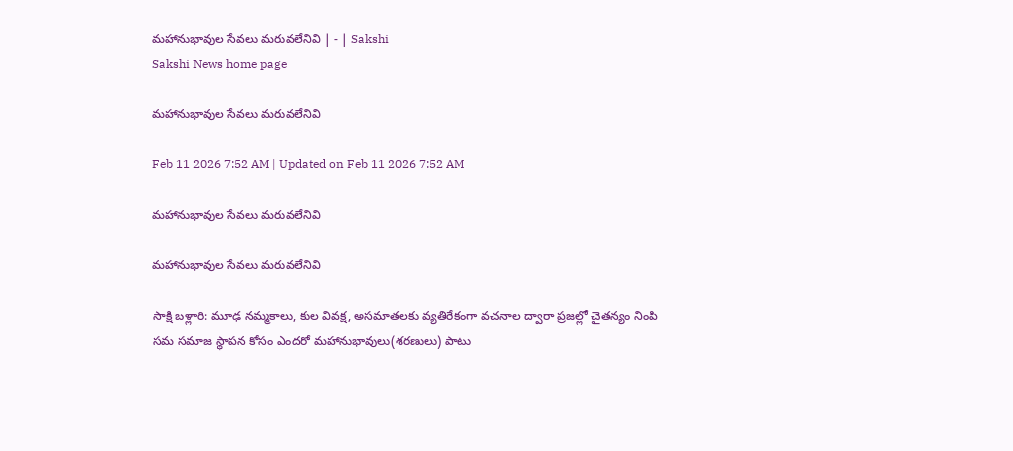మహానుభావుల సేవలు మరువలేనివి | - | Sakshi
Sakshi News home page

మహానుభావుల సేవలు మరువలేనివి

Feb 11 2026 7:52 AM | Updated on Feb 11 2026 7:52 AM

మహానుభావుల సేవలు మరువలేనివి

మహానుభావుల సేవలు మరువలేనివి

సాక్షి బళ్లారి: మూఢ నమ్మకాలు, కుల వివక్ష, అసమాతలకు వ్యతిరేకంగా వచనాల ద్వారా ప్రజల్లో చైతన్యం నింపి సమ సమాజ స్థాపన కోసం ఎందరో మహానుభావులు(శరణులు) పాటు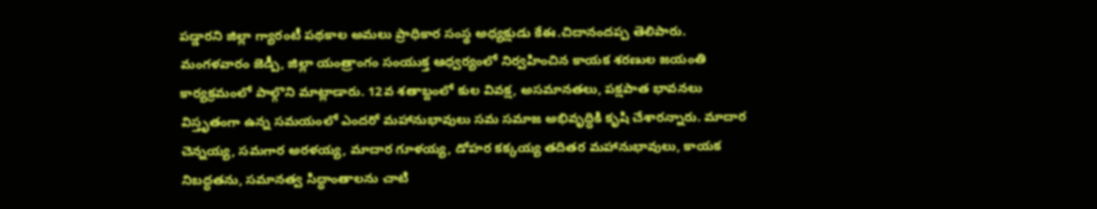పడ్డారని జిల్లా గ్యారంటీ పథకాల అమలు ప్రాధికార సంస్థ అధ్యక్షుడు కేఈ.చిదానందప్ప తెలిపారు. మంగళవారం జెడ్పీ, జిల్లా యంత్రాంగం సంయుక్త ఆధ్వర్యంలో నిర్వహించిన కాయక శరణుల జయంతి కార్యక్రమంలో పాల్గొని మాట్లాడారు. 12వ శతాబ్దంలో కుల వివక్ష, అసమానతలు, పక్షపాత భావనలు విస్తృతంగా ఉన్న సమయంలో ఎందరో మహానుభావులు సమ సమాజ అభివృద్ధికి కృషి చేశారన్నారు. మాదార చెన్నయ్య, సమగార అరళయ్య, మాదార గూళయ్య, డోహర కక్కయ్య తదితర మహానుభావులు, కాయక నిబద్ధతను, సమానత్వ సిద్ధాంతాలను చాటి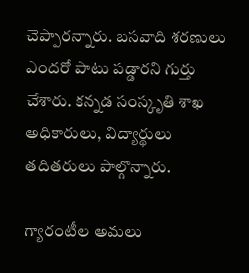చెప్పారన్నారు. బసవాది శరణులు ఎందరో పాటు పడ్డారని గుర్తు చేశారు. కన్నడ సంస్కృతి శాఖ అధికారులు, విద్యార్థులు తదితరులు పాల్గొన్నారు.

గ్యారంటీల అమలు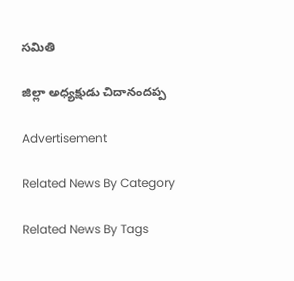సమితి

జిల్లా అధ్యక్షుడు చిదానందప్ప

Advertisement

Related News By Category

Related News By Tags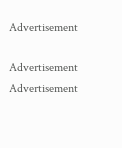Advertisement

Advertisement
Advertisement